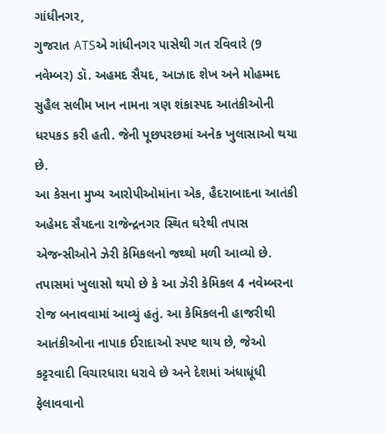ગાંધીનગર,
ગુજરાત ATSએ ગાંધીનગર પાસેથી ગત રવિવારે (9 નવેમ્બર) ડૉ. અહમદ સૈયદ, આઝાદ શેખ અને મોહમ્મદ સુહૈલ સલીમ ખાન નામના ત્રણ શંકાસ્પદ આતંકીઓની ધરપકડ કરી હતી. જેની પૂછપરછમાં અનેક ખુલાસાઓ થયા છે.
આ કેસના મુખ્ય આરોપીઓમાંના એક, હૈદરાબાદના આતંકી અહેમદ સૈયદના રાજેન્દ્રનગર સ્થિત ઘરેથી તપાસ એજન્સીઓને ઝેરી કેમિકલનો જથ્થો મળી આવ્યો છે. તપાસમાં ખુલાસો થયો છે કે આ ઝેરી કેમિકલ 4 નવેમ્બરના રોજ બનાવવામાં આવ્યું હતું. આ કેમિકલની હાજરીથી આતંકીઓના નાપાક ઈરાદાઓ સ્પષ્ટ થાય છે, જેઓ કટ્ટરવાદી વિચારધારા ધરાવે છે અને દેશમાં અંધાધૂંધી ફેલાવવાનો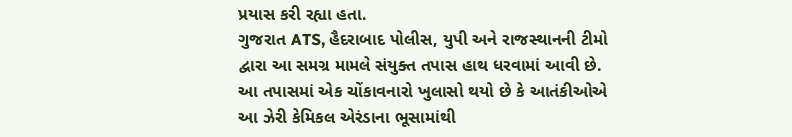પ્રયાસ કરી રહ્યા હતા.
ગુજરાત ATS, હૈદરાબાદ પોલીસ, યુપી અને રાજસ્થાનની ટીમો દ્વારા આ સમગ્ર મામલે સંયુક્ત તપાસ હાથ ધરવામાં આવી છે. આ તપાસમાં એક ચોંકાવનારો ખુલાસો થયો છે કે આતંકીઓએ આ ઝેરી કેમિકલ એરંડાના ભૂસામાંથી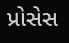પ્રોસેસ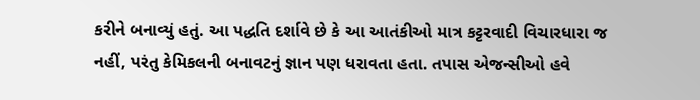કરીને બનાવ્યું હતું. આ પદ્ધતિ દર્શાવે છે કે આ આતંકીઓ માત્ર કટ્ટરવાદી વિચારધારા જ નહીં, પરંતુ કેમિકલની બનાવટનું જ્ઞાન પણ ધરાવતા હતા. તપાસ એજન્સીઓ હવે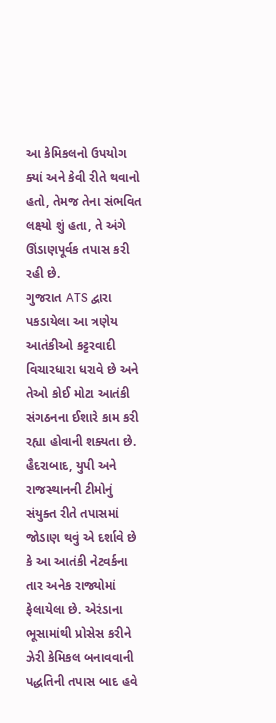આ કેમિકલનો ઉપયોગ ક્યાં અને કેવી રીતે થવાનો હતો, તેમજ તેના સંભવિત લક્ષ્યો શું હતા, તે અંગે ઊંડાણપૂર્વક તપાસ કરી રહી છે.
ગુજરાત ATS દ્વારા પકડાયેલા આ ત્રણેય આતંકીઓ કટ્ટરવાદી વિચારધારા ધરાવે છે અને તેઓ કોઈ મોટા આતંકી સંગઠનના ઈશારે કામ કરી રહ્યા હોવાની શક્યતા છે. હૈદરાબાદ, યુપી અને રાજસ્થાનની ટીમોનું સંયુક્ત રીતે તપાસમાં જોડાણ થવું એ દર્શાવે છે કે આ આતંકી નેટવર્કના તાર અનેક રાજ્યોમાં ફેલાયેલા છે. એરંડાના ભૂસામાંથી પ્રોસેસ કરીને ઝેરી કેમિકલ બનાવવાની પદ્ધતિની તપાસ બાદ હવે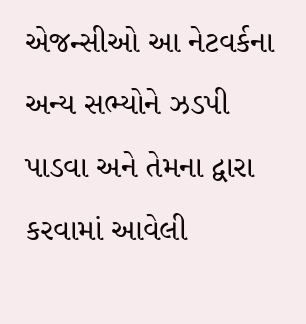એજન્સીઓ આ નેટવર્કના અન્ય સભ્યોને ઝડપી પાડવા અને તેમના દ્વારા કરવામાં આવેલી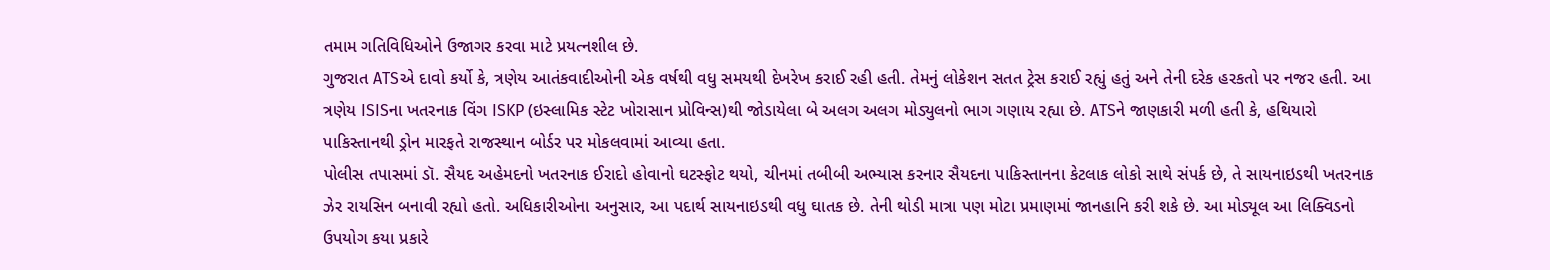તમામ ગતિવિધિઓને ઉજાગર કરવા માટે પ્રયત્નશીલ છે.
ગુજરાત ATSએ દાવો કર્યો કે, ત્રણેય આતંકવાદીઓની એક વર્ષથી વધુ સમયથી દેખરેખ કરાઈ રહી હતી. તેમનું લોકેશન સતત ટ્રેસ કરાઈ રહ્યું હતું અને તેની દરેક હરકતો પર નજર હતી. આ ત્રણેય ISISના ખતરનાક વિંગ ISKP (ઇસ્લામિક સ્ટેટ ખોરાસાન પ્રોવિન્સ)થી જોડાયેલા બે અલગ અલગ મોડ્યુલનો ભાગ ગણાય રહ્યા છે. ATSને જાણકારી મળી હતી કે, હથિયારો પાકિસ્તાનથી ડ્રોન મારફતે રાજસ્થાન બોર્ડર પર મોકલવામાં આવ્યા હતા.
પોલીસ તપાસમાં ડૉ. સૈયદ અહેમદનો ખતરનાક ઈરાદો હોવાનો ઘટસ્ફોટ થયો, ચીનમાં તબીબી અભ્યાસ કરનાર સૈયદના પાકિસ્તાનના કેટલાક લોકો સાથે સંપર્ક છે, તે સાયનાઇડથી ખતરનાક ઝેર રાયસિન બનાવી રહ્યો હતો. અધિકારીઓના અનુસાર, આ પદાર્થ સાયનાઇડથી વધુ ઘાતક છે. તેની થોડી માત્રા પણ મોટા પ્રમાણમાં જાનહાનિ કરી શકે છે. આ મોડ્યૂલ આ લિક્વિડનો ઉપયોગ કયા પ્રકારે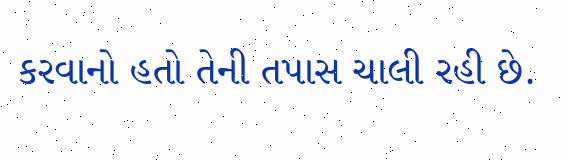કરવાનો હતો તેની તપાસ ચાલી રહી છે.